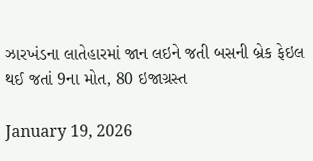ઝારખંડના લાતેહારમાં જાન લઇને જતી બસની બ્રેક ફેઇલ થઈ જતાં 9ના મોત, 80 ઇજાગ્રસ્ત

January 19, 2026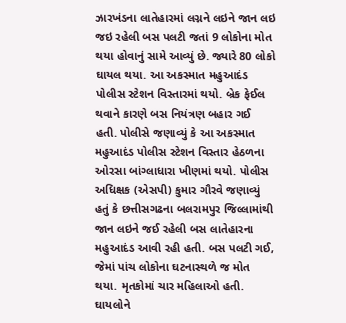ઝારખંડના લાતેહારમાં લગ્નને લઇને જાન લઇ જઇ રહેલી બસ પલટી જતાં 9 લોકોના મોત થયા હોવાનું સામે આવ્યું છે. જ્યારે 80 લોકો ઘાયલ થયા. આ અકસ્માત મહુઆદંડ પોલીસ સ્ટેશન વિસ્તારમાં થયો. બ્રેક ફેઈલ થવાને કારણે બસ નિયંત્રણ બહાર ગઈ હતી. પોલીસે જણાવ્યું કે આ અકસ્માત મહુઆદંડ પોલીસ સ્ટેશન વિસ્તાર હેઠળના ઓરસા બાંગ્લાધારા ખીણમાં થયો. પોલીસ અધિક્ષક (એસપી) કુમાર ગૌરવે જણાવ્યું હતું કે છત્તીસગઢના બલરામપુર જિલ્લામાંથી જાન લઇને જઈ રહેલી બસ લાતેહારના મહુઆદંડ આવી રહી હતી. બસ પલટી ગઈ, જેમાં પાંચ લોકોના ઘટનાસ્થળે જ મોત થયા. મૃતકોમાં ચાર મહિલાઓ હતી. ઘાયલોને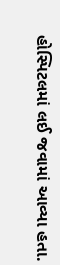હોસ્પિટલમાં લઈ જવામાં આવ્યા હતા.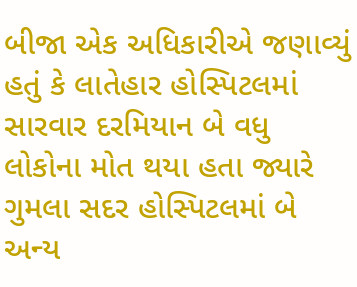બીજા એક અધિકારીએ જણાવ્યું હતું કે લાતેહાર હોસ્પિટલમાં સારવાર દરમિયાન બે વધુ લોકોના મોત થયા હતા જ્યારે ગુમલા સદર હોસ્પિટલમાં બે અન્ય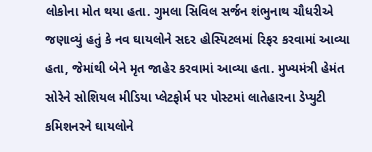લોકોના મોત થયા હતા. ગુમલા સિવિલ સર્જન શંભુનાથ ચૌધરીએ જણાવ્યું હતું કે નવ ઘાયલોને સદર હોસ્પિટલમાં રિફર કરવામાં આવ્યા હતા, જેમાંથી બેને મૃત જાહેર કરવામાં આવ્યા હતા. મુખ્યમંત્રી હેમંત સોરેને સોશિયલ મીડિયા પ્લેટફોર્મ પર પોસ્ટમાં લાતેહારના ડેપ્યુટી કમિશનરને ઘાયલોને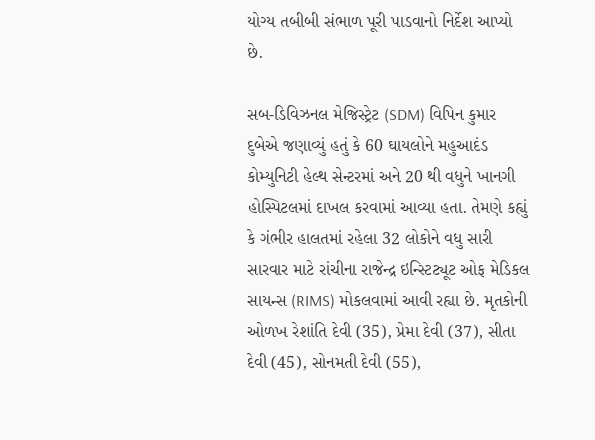યોગ્ય તબીબી સંભાળ પૂરી પાડવાનો નિર્દેશ આપ્યો છે.

સબ-ડિવિઝનલ મેજિસ્ટ્રેટ (SDM) વિપિન કુમાર દુબેએ જણાવ્યું હતું કે 60 ઘાયલોને મહુઆદંડ કોમ્યુનિટી હેલ્થ સેન્ટરમાં અને 20 થી વધુને ખાનગી હોસ્પિટલમાં દાખલ કરવામાં આવ્યા હતા. તેમણે કહ્યું કે ગંભીર હાલતમાં રહેલા 32 લોકોને વધુ સારી સારવાર માટે રાંચીના રાજેન્દ્ર ઇન્સ્ટિટ્યૂટ ઓફ મેડિકલ સાયન્સ (RIMS) મોકલવામાં આવી રહ્યા છે. મૃતકોની ઓળખ રેશાંતિ દેવી (35), પ્રેમા દેવી (37), સીતા દેવી (45), સોનમતી દેવી (55),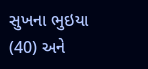સુખના ભુઇયા (40) અને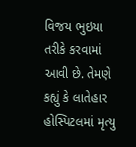વિજય ભુઇયા તરીકે કરવામાં આવી છે. તેમણે કહ્યું કે લાતેહાર હોસ્પિટલમાં મૃત્યુ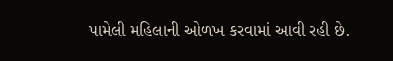પામેલી મહિલાની ઓળખ કરવામાં આવી રહી છે.